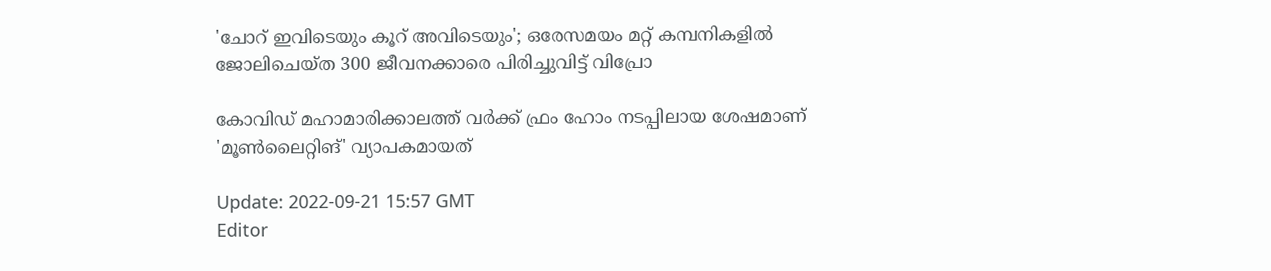'ചോറ് ഇവിടെയും കൂറ് അവിടെയും'; ഒരേസമയം മറ്റ് കമ്പനികളിൽ ജോലിചെയ്ത 300 ജീവനക്കാരെ പിരിച്ചുവിട്ട് വിപ്രോ

കോവിഡ് മഹാമാരിക്കാലത്ത് വർക്ക് ഫ്രം ഹോം നടപ്പിലായ ശേഷമാണ് 'മൂൺലൈറ്റിങ്' വ്യാപകമായത്

Update: 2022-09-21 15:57 GMT
Editor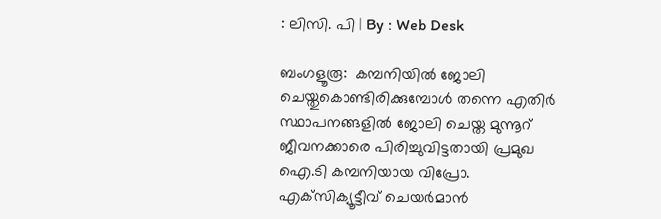: ലിസി. പി | By : Web Desk

ബംഗളൂരൂ:  കമ്പനിയിൽ ജോലി ചെയ്തുകൊണ്ടിരിക്കുമ്പോൾ തന്നെ എതിർ സ്ഥാപനങ്ങളിൽ ജോലി ചെയ്ത മുന്നൂറ് ജീവനക്കാരെ പിരിച്ചുവിട്ടതായി പ്രമുഖ ഐ.ടി കമ്പനിയായ വിപ്രോ. എക്‌സിക്യൂട്ടീവ് ചെയർമാൻ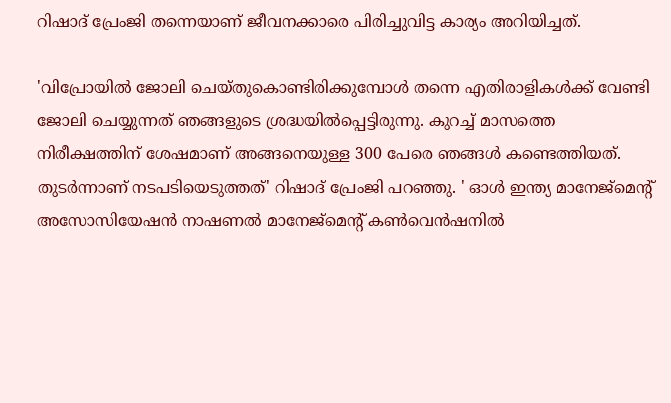റിഷാദ് പ്രേംജി തന്നെയാണ് ജീവനക്കാരെ പിരിച്ചുവിട്ട കാര്യം അറിയിച്ചത്.

'വിപ്രോയിൽ ജോലി ചെയ്തുകൊണ്ടിരിക്കുമ്പോൾ തന്നെ എതിരാളികൾക്ക് വേണ്ടി ജോലി ചെയ്യുന്നത് ഞങ്ങളുടെ ശ്രദ്ധയിൽപ്പെട്ടിരുന്നു. കുറച്ച് മാസത്തെ നിരീക്ഷത്തിന് ശേഷമാണ് അങ്ങനെയുള്ള 300 പേരെ ഞങ്ങൾ കണ്ടെത്തിയത്. തുടർന്നാണ് നടപടിയെടുത്തത്' റിഷാദ് പ്രേംജി പറഞ്ഞു. ' ഓൾ ഇന്ത്യ മാനേജ്മെന്റ് അസോസിയേഷൻ നാഷണൽ മാനേജ്മെന്റ് കൺവെൻഷനിൽ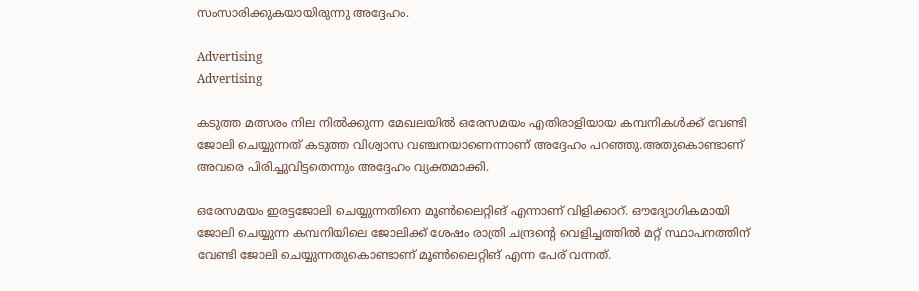സംസാരിക്കുകയായിരുന്നു അദ്ദേഹം.

Advertising
Advertising

കടുത്ത മത്സരം നില നിൽക്കുന്ന മേഖലയിൽ ഒരേസമയം എതിരാളിയായ കമ്പനികൾക്ക് വേണ്ടി ജോലി ചെയ്യുന്നത് കടുത്ത വിശ്വാസ വഞ്ചനയാണെന്നാണ് അദ്ദേഹം പറഞ്ഞു.അതുകൊണ്ടാണ് അവരെ പിരിച്ചുവിട്ടതെന്നും അദ്ദേഹം വ്യക്തമാക്കി.

ഒരേസമയം ഇരട്ടജോലി ചെയ്യുന്നതിനെ മൂൺലൈറ്റിങ് എന്നാണ് വിളിക്കാറ്. ഔദ്യോഗികമായി ജോലി ചെയ്യുന്ന കമ്പനിയിലെ ജോലിക്ക് ശേഷം രാത്രി ചന്ദ്രന്‍റെ വെളിച്ചത്തില്‍ മറ്റ് സ്ഥാപനത്തിന് വേണ്ടി ജോലി ചെയ്യുന്നതുകൊണ്ടാണ് മൂൺലൈറ്റിങ് എന്ന പേര് വന്നത്.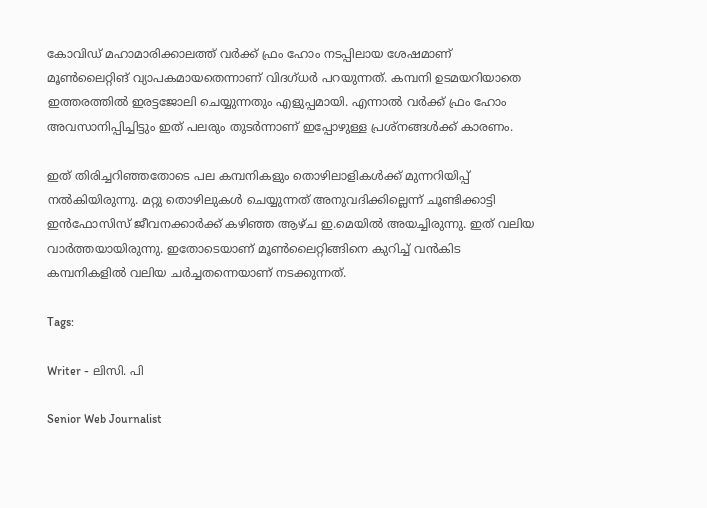കോവിഡ് മഹാമാരിക്കാലത്ത് വർക്ക് ഫ്രം ഹോം നടപ്പിലായ ശേഷമാണ് മൂൺലൈറ്റിങ് വ്യാപകമായതെന്നാണ് വിദഗ്ധർ പറയുന്നത്. കമ്പനി ഉടമയറിയാതെ ഇത്തരത്തിൽ ഇരട്ടജോലി ചെയ്യുന്നതും എളുപ്പമായി. എന്നാൽ വർക്ക് ഫ്രം ഹോം അവസാനിപ്പിച്ചിട്ടും ഇത് പലരും തുടർന്നാണ് ഇപ്പോഴുള്ള പ്രശ്‌നങ്ങൾക്ക് കാരണം.

ഇത് തിരിച്ചറിഞ്ഞതോടെ പല കമ്പനികളും തൊഴിലാളികൾക്ക് മുന്നറിയിപ്പ് നൽകിയിരുന്നു. മറ്റു തൊഴിലുകൾ ചെയ്യുന്നത് അനുവദിക്കില്ലെന്ന് ചൂണ്ടിക്കാട്ടി ഇൻഫോസിസ് ജീവനക്കാർക്ക് കഴിഞ്ഞ ആഴ്ച ഇ.മെയിൽ അയച്ചിരുന്നു. ഇത് വലിയ വാർത്തയായിരുന്നു. ഇതോടെയാണ് മൂൺലൈറ്റിങ്ങിനെ കുറിച്ച് വൻകിട കമ്പനികളിൽ വലിയ ചർച്ചതന്നെയാണ് നടക്കുന്നത്.

Tags:

Writer - ലിസി. പി

Senior Web Journalist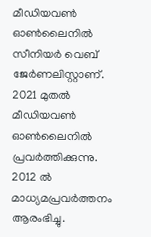മീഡിയവൺ ഓൺലൈനിൽ സീനിയർ വെബ് ജേർണലിസ്റ്റാണ്. 2021 മുതൽ മീഡിയവൺ ഓൺലൈനിൽ പ്രവർത്തിക്കുന്നു. 2012 ല്‍ മാധ്യമപ്രവര്‍ത്തനം ആരംഭിച്ചു.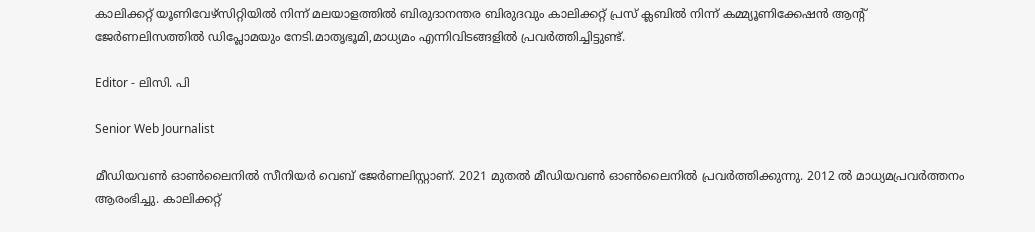കാലിക്കറ്റ് യൂണിവേഴ്‌സിറ്റിയിൽ നിന്ന് മലയാളത്തിൽ ബിരുദാനന്തര ബിരുദവും കാലിക്കറ്റ് പ്രസ് ക്ലബിൽ നിന്ന് കമ്മ്യൂണിക്കേഷൻ ആന്റ് ജേർണലിസത്തിൽ ഡിപ്ലോമയും നേടി.മാതൃഭൂമി,മാധ്യമം എന്നിവിടങ്ങളിൽ പ്രവർത്തിച്ചിട്ടുണ്ട്.

Editor - ലിസി. പി

Senior Web Journalist

മീഡിയവൺ ഓൺലൈനിൽ സീനിയർ വെബ് ജേർണലിസ്റ്റാണ്. 2021 മുതൽ മീഡിയവൺ ഓൺലൈനിൽ പ്രവർത്തിക്കുന്നു. 2012 ല്‍ മാധ്യമപ്രവര്‍ത്തനം ആരംഭിച്ചു. കാലിക്കറ്റ്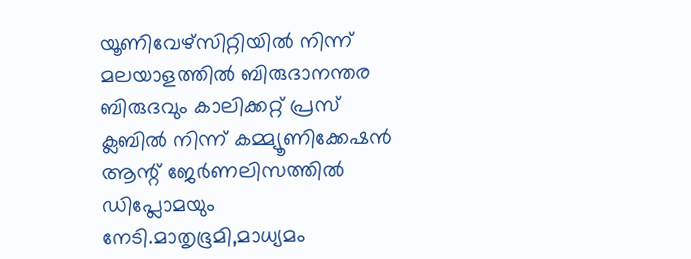യൂണിവേഴ്‌സിറ്റിയിൽ നിന്ന് മലയാളത്തിൽ ബിരുദാനന്തര ബിരുദവും കാലിക്കറ്റ് പ്രസ് ക്ലബിൽ നിന്ന് കമ്മ്യൂണിക്കേഷൻ ആന്റ് ജേർണലിസത്തിൽ ഡിപ്ലോമയും നേടി.മാതൃഭൂമി,മാധ്യമം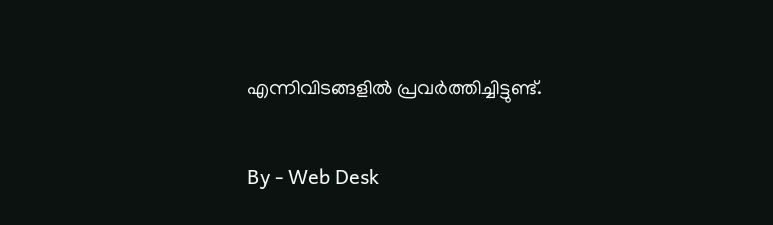എന്നിവിടങ്ങളിൽ പ്രവർത്തിച്ചിട്ടുണ്ട്.

By - Web Desk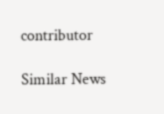contributor

Similar News